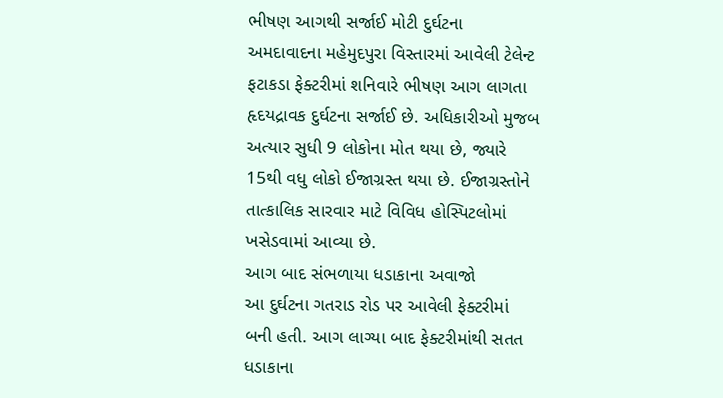ભીષણ આગથી સર્જાઈ મોટી દુર્ઘટના
અમદાવાદના મહેમુદપુરા વિસ્તારમાં આવેલી ટેલેન્ટ ફટાકડા ફેક્ટરીમાં શનિવારે ભીષણ આગ લાગતા હૃદયદ્રાવક દુર્ઘટના સર્જાઈ છે. અધિકારીઓ મુજબ અત્યાર સુધી 9 લોકોના મોત થયા છે, જ્યારે 15થી વધુ લોકો ઈજાગ્રસ્ત થયા છે. ઈજાગ્રસ્તોને તાત્કાલિક સારવાર માટે વિવિધ હોસ્પિટલોમાં ખસેડવામાં આવ્યા છે.
આગ બાદ સંભળાયા ધડાકાના અવાજો
આ દુર્ઘટના ગતરાડ રોડ પર આવેલી ફેક્ટરીમાં બની હતી. આગ લાગ્યા બાદ ફેક્ટરીમાંથી સતત ધડાકાના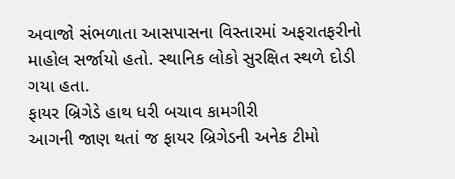અવાજો સંભળાતા આસપાસના વિસ્તારમાં અફરાતફરીનો માહોલ સર્જાયો હતો. સ્થાનિક લોકો સુરક્ષિત સ્થળે દોડી ગયા હતા.
ફાયર બ્રિગેડે હાથ ધરી બચાવ કામગીરી
આગની જાણ થતાં જ ફાયર બ્રિગેડની અનેક ટીમો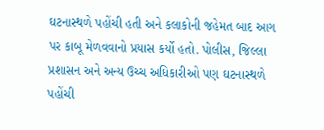ઘટનાસ્થળે પહોંચી હતી અને કલાકોની જહેમત બાદ આગ પર કાબૂ મેળવવાનો પ્રયાસ કર્યો હતો. પોલીસ, જિલ્લા પ્રશાસન અને અન્ય ઉચ્ચ અધિકારીઓ પણ ઘટનાસ્થળે પહોંચી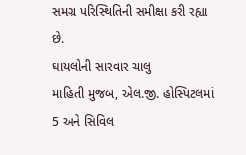સમગ્ર પરિસ્થિતિની સમીક્ષા કરી રહ્યા છે.
ઘાયલોની સારવાર ચાલુ
માહિતી મુજબ, એલ.જી. હોસ્પિટલમાં 5 અને સિવિલ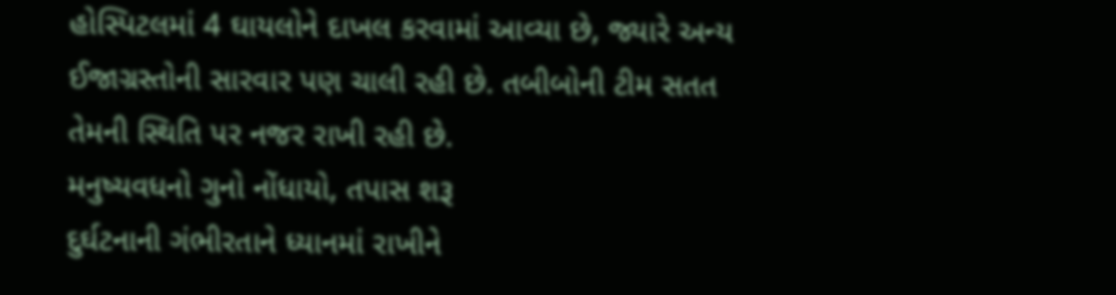હોસ્પિટલમાં 4 ઘાયલોને દાખલ કરવામાં આવ્યા છે, જ્યારે અન્ય ઈજાગ્રસ્તોની સારવાર પણ ચાલી રહી છે. તબીબોની ટીમ સતત તેમની સ્થિતિ પર નજર રાખી રહી છે.
મનુષ્યવધનો ગુનો નોંધાયો, તપાસ શરૂ
દુર્ઘટનાની ગંભીરતાને ધ્યાનમાં રાખીને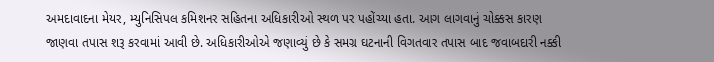અમદાવાદના મેયર, મ્યુનિસિપલ કમિશનર સહિતના અધિકારીઓ સ્થળ પર પહોંચ્યા હતા. આગ લાગવાનું ચોક્કસ કારણ જાણવા તપાસ શરૂ કરવામાં આવી છે. અધિકારીઓએ જણાવ્યું છે કે સમગ્ર ઘટનાની વિગતવાર તપાસ બાદ જવાબદારી નક્કી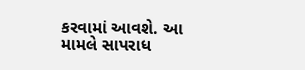કરવામાં આવશે. આ મામલે સાપરાધ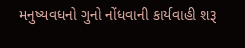મનુષ્યવધનો ગુનો નોંધવાની કાર્યવાહી શરૂ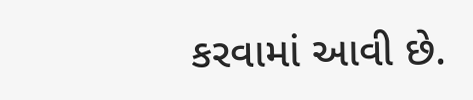કરવામાં આવી છે.